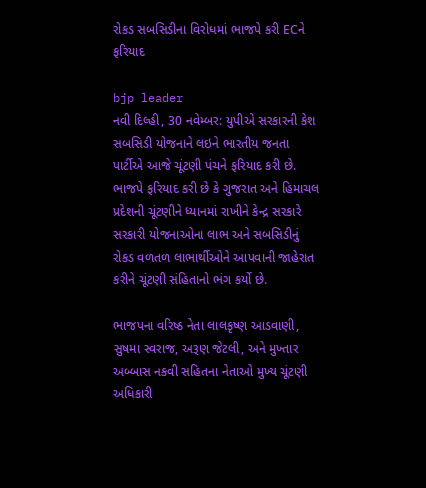રોકડ સબસિડીના વિરોધમાં ભાજપે કરી ECને ફરિયાદ

bjp leader
નવી દિલ્હી, 30 નવેમ્બર: યુપીએ સરકારની કેશ સબસિડી યોજનાને લઇને ભારતીય જનતા પાર્ટીએ આજે ચૂંટણી પંચને ફરિયાદ કરી છે. ભાજપે ફરિયાદ કરી છે કે ગુજરાત અને હિમાચલ પ્રદેશની ચૂંટણીને ધ્યાનમાં રાખીને કેન્દ્ર સરકારે સરકારી યોજનાઓના લાભ અને સબસિડીનું રોકડ વળતળ લાભાર્થીઓને આપવાની જાહેરાત કરીને ચૂંટણી સંહિતાનો ભંગ કર્યો છે.

ભાજપના વરિષ્ઠ નેતા લાલકૃષ્ણ આડવાણી, સુષમા સ્વરાજ, અરૂણ જેટલી, અને મુખ્તાર અબ્બાસ નકવી સહિતના નેતાઓ મુખ્ય ચૂંટણી અધિકારી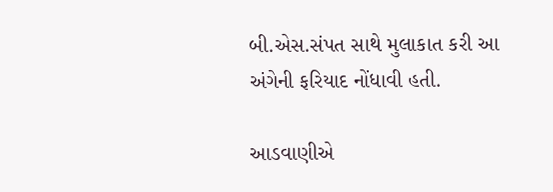બી.એસ.સંપત સાથે મુલાકાત કરી આ અંગેની ફરિયાદ નોંધાવી હતી.

આડવાણીએ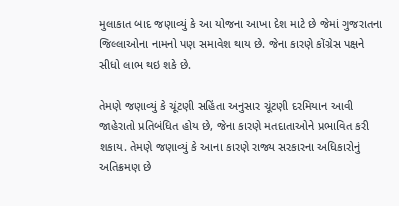મુલાકાત બાદ જણાવ્યું કે આ યોજના આખા દેશ માટે છે જેમાં ગુજરાતના જિલ્લાઓના નામનો પણ સમાવેશ થાય છે. જેના કારણે કોંગ્રેસ પક્ષને સીધો લાભ થઇ શકે છે.

તેમણે જણાવ્યું કે ચૂંટણી સહિંતા અનુસાર ચૂંટણી દરમિયાન આવી જાહેરાતો પ્રતિબંધિત હોય છે, જેના કારણે મતદાતાઓને પ્રભાવિત કરી શકાય. તેમણે જણાવ્યું કે આના કારણે રાજ્ય સરકારના અધિકારોનું અતિક્રમણ છે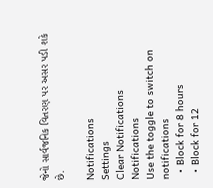જેનો સાર્વજનિક વિતરણ પર અસર પડી શકે છે.

Notifications
Settings
Clear Notifications
Notifications
Use the toggle to switch on notifications
  • Block for 8 hours
  • Block for 12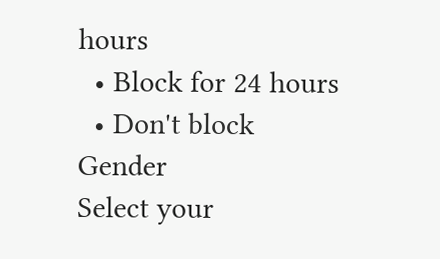hours
  • Block for 24 hours
  • Don't block
Gender
Select your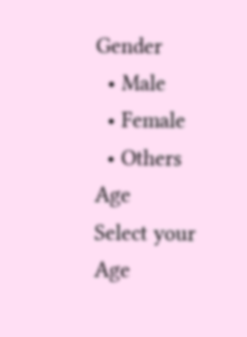Gender
  • Male
  • Female
  • Others
Age
Select your Age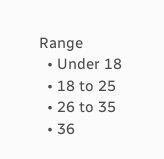Range
  • Under 18
  • 18 to 25
  • 26 to 35
  • 36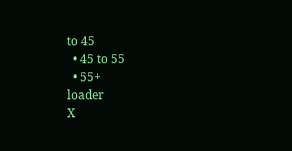to 45
  • 45 to 55
  • 55+
loader
X